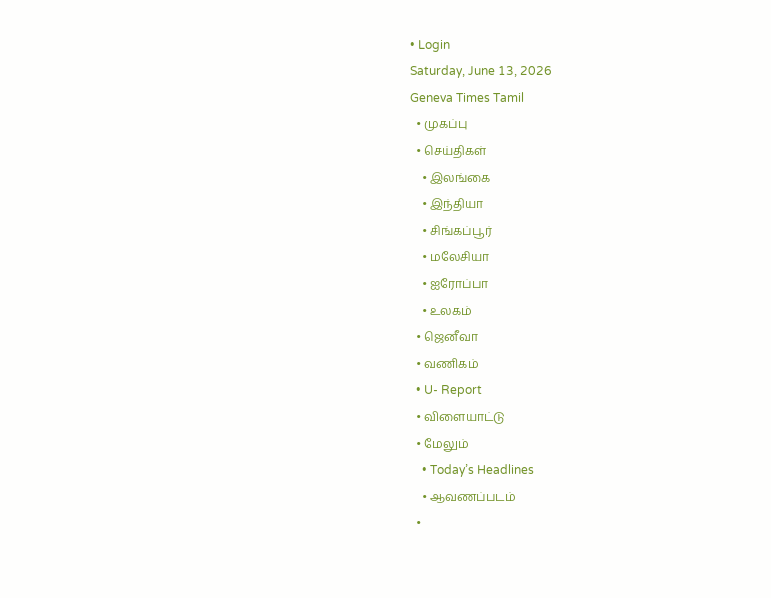• Login
Saturday, June 13, 2026
Geneva Times Tamil
  • முகப்பு
  • செய்திகள்
    • இலங்கை
    • இந்தியா
    • சிங்கப்பூர்
    • மலேசியா
    • ஐரோப்பா
    • உலகம்
  • ஜெனீவா
  • வணிகம்
  • U- Report
  • விளையாட்டு
  • மேலும்
    • Today’s Headlines
    • ஆவணப்படம்
  •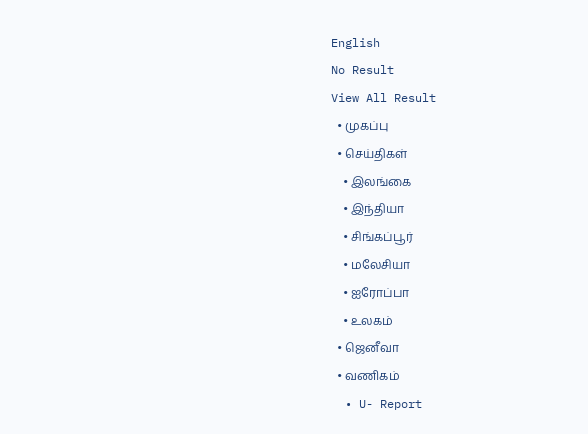English
No Result
View All Result
  • முகப்பு
  • செய்திகள்
    • இலங்கை
    • இந்தியா
    • சிங்கப்பூர்
    • மலேசியா
    • ஐரோப்பா
    • உலகம்
  • ஜெனீவா
  • வணிகம்
  • U- Report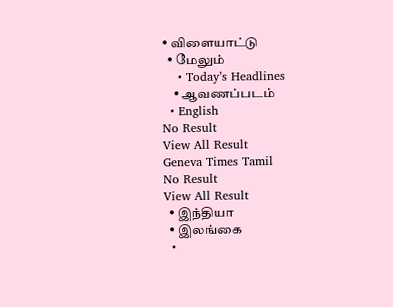• விளையாட்டு
  • மேலும்
    • Today’s Headlines
    • ஆவணப்படம்
  • English
No Result
View All Result
Geneva Times Tamil
No Result
View All Result
  • இந்தியா
  • இலங்கை
  •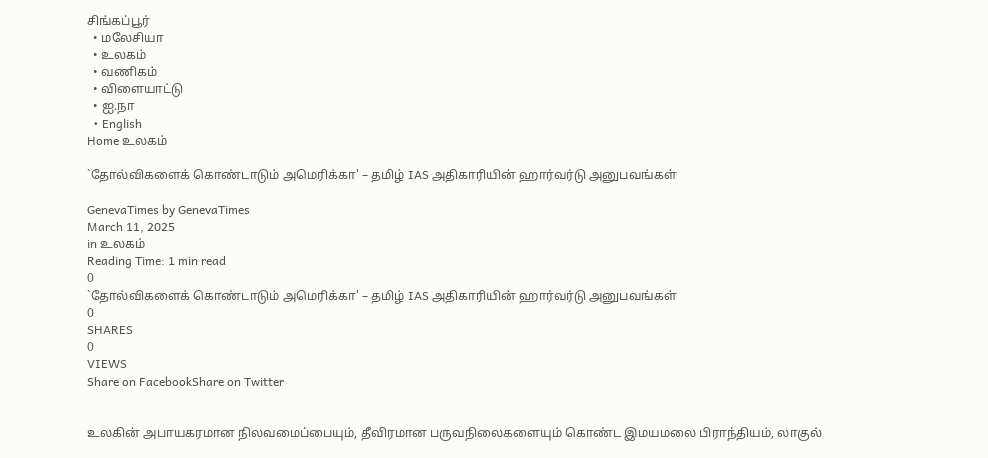சிங்கப்பூர்
  • மலேசியா
  • உலகம்
  • வணிகம்
  • விளையாட்டு
  • ஐ.நா
  • English
Home உலகம்

`தோல்விகளைக் கொண்டாடும் அமெரிக்கா' – தமிழ் IAS அதிகாரியின் ஹார்வர்டு அனுபவங்கள்

GenevaTimes by GenevaTimes
March 11, 2025
in உலகம்
Reading Time: 1 min read
0
`தோல்விகளைக் கொண்டாடும் அமெரிக்கா' – தமிழ் IAS அதிகாரியின் ஹார்வர்டு அனுபவங்கள்
0
SHARES
0
VIEWS
Share on FacebookShare on Twitter


உலகின் அபாயகரமான நிலவமைப்பையும், தீவிரமான பருவநிலைகளையும் கொண்ட இமயமலை பிராந்தியம், லாகுல்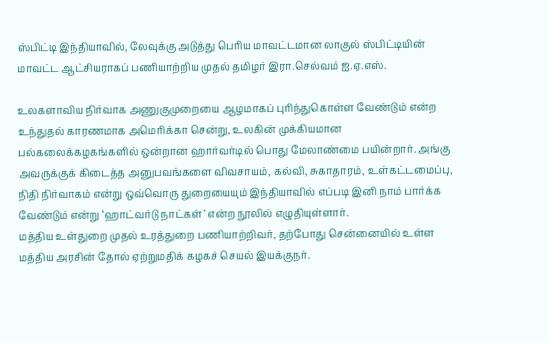ஸ்பிட்டி இந்தியாவில், லேவுக்கு அடுத்து பெரிய மாவட்டமான லாகுல் ஸ்பிட்டியின் மாவட்ட ஆட்சியராகப் பணியாற்றிய முதல் தமிழர் இரா.செல்வம் ஐ.ஏ.எஸ்.

உலகளாவிய நிர்வாக அணுகுமுறையை ஆழமாகப் புரிந்துகொள்ள வேண்டும் என்ற உந்துதல் காரணமாக அமெரிக்கா சென்று, உலகின் முக்கியமான பல்கலைக்கழகங்களில் ஒன்றான ஹார்வர்டில் பொது மேலாண்மை பயின்றார். அங்கு அவருக்குக் கிடைத்த அனுபவங்களை விவசாயம், கல்வி, சுகாதாரம், உள்கட்டமைப்பு, நிதி நிர்வாகம் என்று ஒவ்வொரு துறையையும் இந்தியாவில் எப்படி இனி நாம் பார்க்க வேண்டும் என்று ‘ஹாட்வர்டு நாட்கள்’ என்ற நூலில் எழுதியுள்ளார்.
மத்திய உள்துறை முதல் உரத்துறை பணியாற்றிவர், தற்போது சென்னையில் உள்ள மத்திய அரசின் தோல் ஏற்றுமதிக் கழகச் செயல் இயக்குநர்.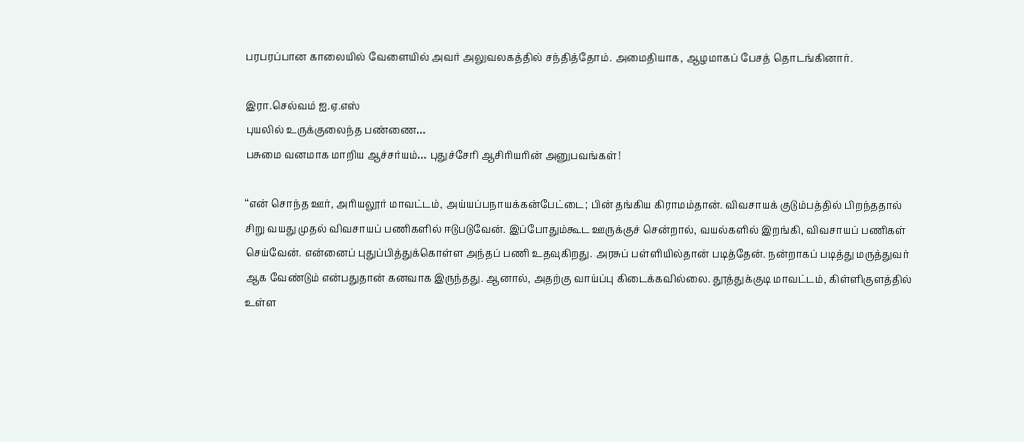பரபரப்பான காலையில் வேளையில் அவர் அலுவலகத்தில் சந்தித்தோம். அமைதியாக, ஆழமாகப் பேசத் தொடங்கினார்.

இரா.செல்வம் ஐ.ஏ.எஸ்
புயலில் உருக்குலைந்த பண்ணை…
பசுமை வனமாக மாறிய ஆச்சர்யம்… புதுச்சேரி ஆசிரியரின் அனுபவங்கள்!

‘‘என் சொந்த ஊர், அரியலூர் மாவட்டம், அய்யப்பநாயக்கன்பேட்டை; பின் தங்கிய கிராமம்தான். விவசாயக் குடும்பத்தில் பிறந்ததால் சிறு வயது முதல் விவசாயப் பணிகளில் ஈடுபடுவேன். இப்போதும்கூட ஊருக்குச் சென்றால், வயல்களில் இறங்கி, விவசாயப் பணிகள் செய்வேன். என்னைப் புதுப்பித்துக்கொள்ள அந்தப் பணி உதவுகிறது. அரசுப் பள்ளியில்தான் படித்தேன். நன்றாகப் படித்து மருத்துவர் ஆக வேண்டும் என்பதுதான் கனவாக இருந்தது. ஆனால், அதற்கு வாய்ப்பு கிடைக்கவில்லை. தூத்துக்குடி மாவட்டம், கிள்ளிகுளத்தில் உள்ள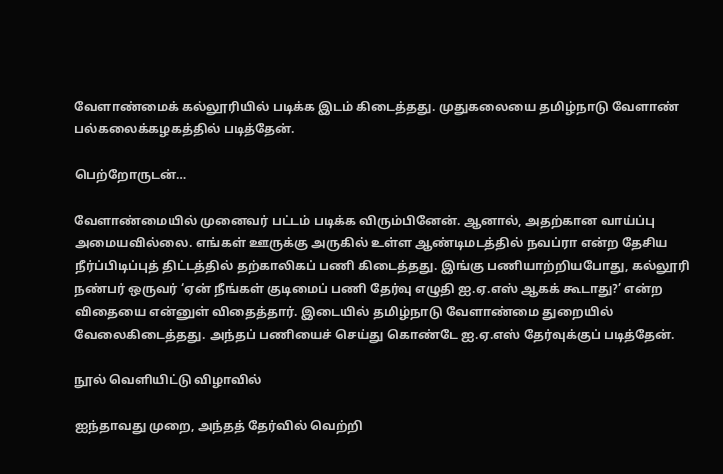வேளாண்மைக் கல்லூரியில் படிக்க இடம் கிடைத்தது. முதுகலையை தமிழ்நாடு வேளாண் பல்கலைக்கழகத்தில் படித்தேன்.

பெற்றோருடன்…

வேளாண்மையில் முனைவர் பட்டம் படிக்க விரும்பினேன். ஆனால், அதற்கான வாய்ப்பு அமையவில்லை. எங்கள் ஊருக்கு அருகில் உள்ள ஆண்டிமடத்தில் நவப்ரா என்ற தேசிய நீர்ப்பிடிப்புத் திட்டத்தில் தற்காலிகப் பணி கிடைத்தது. இங்கு பணியாற்றியபோது, கல்லூரி நண்பர் ஒருவர் ‘ஏன் நீங்கள் குடிமைப் பணி தேர்வு எழுதி ஐ.ஏ.எஸ் ஆகக் கூடாது?’ என்ற விதையை என்னுள் விதைத்தார். இடையில் தமிழ்நாடு வேளாண்மை துறையில் வேலைகிடைத்தது. அந்தப் பணியைச் செய்து கொண்டே ஐ.ஏ.எஸ் தேர்வுக்குப் படித்தேன்.

நூல் வெளியிட்டு விழாவில்

ஐந்தாவது முறை, அந்தத் தேர்வில் வெற்றி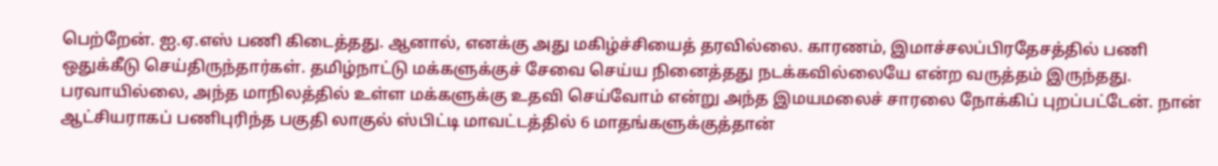பெற்றேன். ஐ.ஏ.எஸ் பணி கிடைத்தது. ஆனால், எனக்கு அது மகிழ்ச்சியைத் தரவில்லை. காரணம், இமாச்சலப்பிரதேசத்தில் பணி ஒதுக்கீடு செய்திருந்தார்கள். தமிழ்நாட்டு மக்களுக்குச் சேவை செய்ய நினைத்தது நடக்கவில்லையே என்ற வருத்தம் இருந்தது. பரவாயில்லை, அந்த மாநிலத்தில் உள்ள மக்களுக்கு உதவி செய்வோம் என்று அந்த இமயமலைச் சாரலை நோக்கிப் புறப்பட்டேன். நான் ஆட்சியராகப் பணிபுரிந்த பகுதி லாகுல் ஸ்பிட்டி மாவட்டத்தில் 6 மாதங்களுக்குத்தான்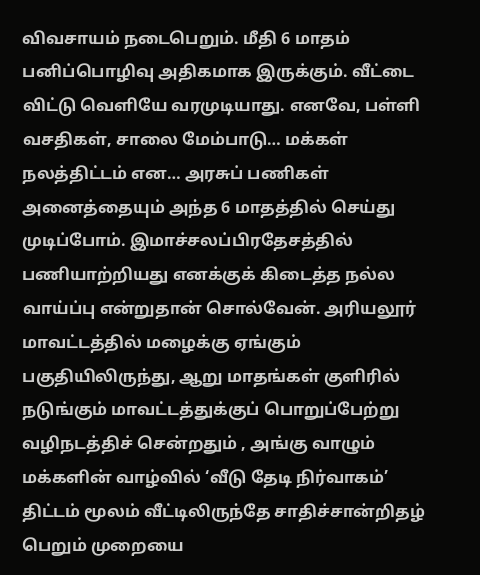விவசாயம் நடைபெறும். மீதி 6 மாதம் பனிப்பொழிவு அதிகமாக இருக்கும். வீட்டை விட்டு வெளியே வரமுடியாது. எனவே, பள்ளி வசதிகள், சாலை மேம்பாடு… மக்கள் நலத்திட்டம் என… அரசுப் பணிகள் அனைத்தையும் அந்த 6 மாதத்தில் செய்து முடிப்போம். இமாச்சலப்பிரதேசத்தில் பணியாற்றியது எனக்குக் கிடைத்த நல்ல வாய்ப்பு என்றுதான் சொல்வேன். அரியலூர் மாவட்டத்தில் மழைக்கு ஏங்கும் பகுதியிலிருந்து, ஆறு மாதங்கள் குளிரில் நடுங்கும் மாவட்டத்துக்குப் பொறுப்பேற்று வழிநடத்திச் சென்றதும் , அங்கு வாழும் மக்களின் வாழ்வில் ‘வீடு தேடி நிர்வாகம்’ திட்டம் மூலம் வீட்டிலிருந்தே சாதிச்சான்றிதழ் பெறும் முறையை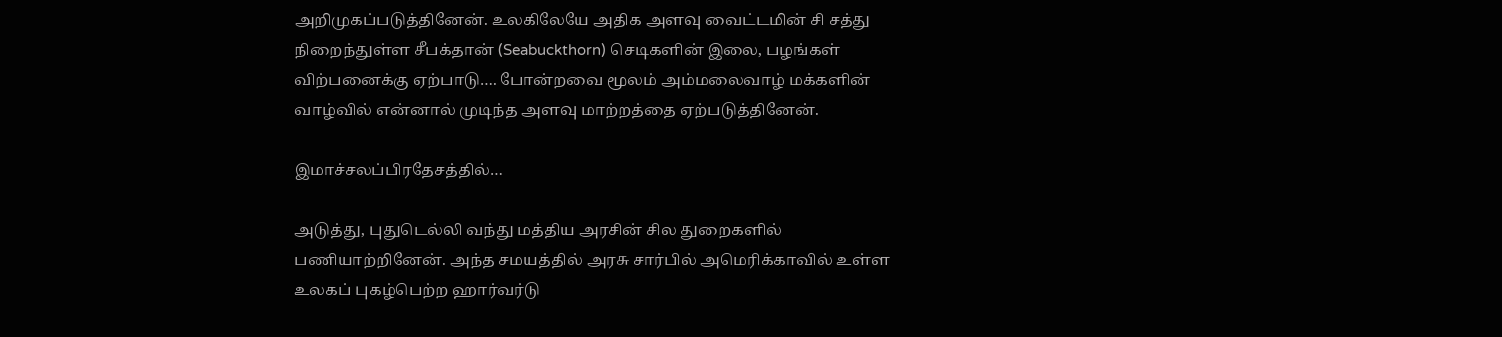அறிமுகப்படுத்தினேன். உலகிலேயே அதிக அளவு வைட்டமின் சி சத்து நிறைந்துள்ள சீபக்தான் (Seabuckthorn) செடிகளின் இலை, பழங்கள் விற்பனைக்கு ஏற்பாடு…. போன்றவை மூலம் அம்மலைவாழ் மக்களின் வாழ்வில் என்னால் முடிந்த அளவு மாற்றத்தை ஏற்படுத்தினேன்.

இமாச்சலப்பிரதேசத்தில்…

அடுத்து, புதுடெல்லி வந்து மத்திய அரசின் சில துறைகளில் பணியாற்றினேன். அந்த சமயத்தில் அரசு சார்பில் அமெரிக்காவில் உள்ள உலகப் புகழ்பெற்ற ஹார்வர்டு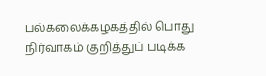பல்கலைக்கழகத்தில் பொது நிர்வாகம் குறித்துப் படிக்க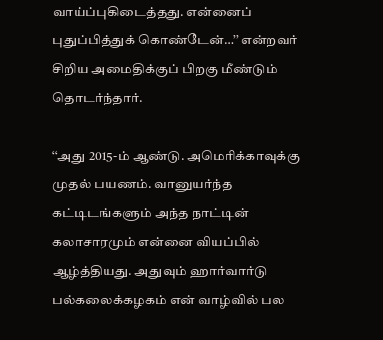வாய்ப்புகிடைத்தது. என்னைப் புதுப்பித்துக் கொண்டேன்…’’ என்றவர் சிறிய அமைதிக்குப் பிறகு மீண்டும் தொடர்ந்தார்.

‘‘அது 2015-ம் ஆண்டு. அமெரிக்காவுக்கு முதல் பயணம். வானுயர்ந்த கட்டிடங்களும் அந்த நாட்டின் கலாசாரமும் என்னை வியப்பில் ஆழ்த்தியது. அதுவும் ஹார்வார்டு பல்கலைக்கழகம் என் வாழ்வில் பல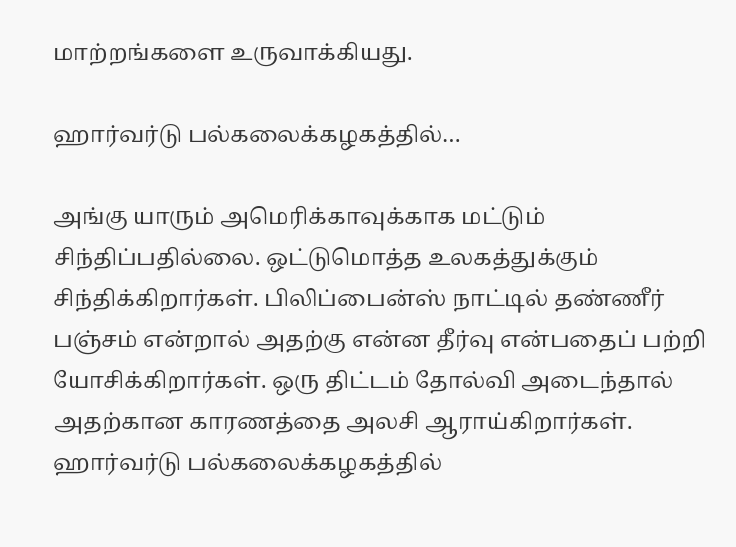மாற்றங்களை உருவாக்கியது.

ஹார்வர்டு பல்கலைக்கழகத்தில்…

அங்கு யாரும் அமெரிக்காவுக்காக மட்டும் சிந்திப்பதில்லை. ஒட்டுமொத்த உலகத்துக்கும் சிந்திக்கிறார்கள். பிலிப்பைன்ஸ் நாட்டில் தண்ணீர் பஞ்சம் என்றால் அதற்கு என்ன தீர்வு என்பதைப் பற்றி யோசிக்கிறார்கள். ஒரு திட்டம் தோல்வி அடைந்தால் அதற்கான காரணத்தை அலசி ஆராய்கிறார்கள்.
ஹார்வர்டு பல்கலைக்கழகத்தில்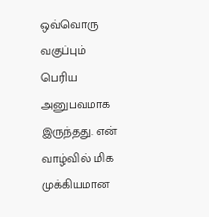ஒவ்வொரு வகுப்பும் பெரிய அனுபவமாக இருந்தது. என் வாழ்வில் மிக முக்கியமான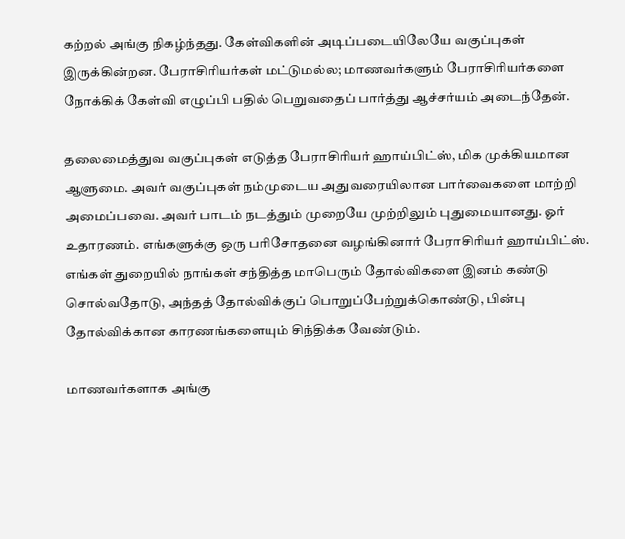கற்றல் அங்கு நிகழ்ந்தது. கேள்விகளின் அடிப்படையிலேயே வகுப்புகள் இருக்கின்றன. பேராசிரியர்கள் மட்டுமல்ல; மாணவர்களும் பேராசிரியர்களை நோக்கிக் கேள்வி எழுப்பி பதில் பெறுவதைப் பார்த்து ஆச்சர்யம் அடைந்தேன்.

தலைமைத்துவ வகுப்புகள் எடுத்த பேராசிரியர் ஹாய்பிட்ஸ், மிக முக்கியமான ஆளுமை. அவர் வகுப்புகள் நம்முடைய அதுவரையிலான பார்வைகளை மாற்றி அமைப்பவை. அவர் பாடம் நடத்தும் முறையே முற்றிலும் புதுமையானது. ஓர் உதாரணம். எங்களுக்கு ஒரு பரிசோதனை வழங்கினார் பேராசிரியர் ஹாய்பிட்ஸ். எங்கள் துறையில் நாங்கள் சந்தித்த மாபெரும் தோல்விகளை இனம் கண்டு சொல்வதோடு, அந்தத் தோல்விக்குப் பொறுப்பேற்றுக்கொண்டு, பின்பு தோல்விக்கான காரணங்களையும் சிந்திக்க வேண்டும்.

மாணவர்களாக அங்கு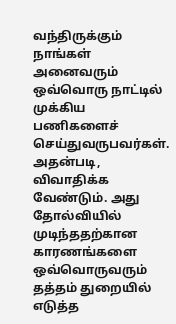வந்திருக்கும் நாங்கள் அனைவரும் ஒவ்வொரு நாட்டில் முக்கிய பணிகளைச் செய்துவருபவர்கள். அதன்படி, விவாதிக்க வேண்டும். அது தோல்வியில் முடிந்ததற்கான காரணங்களை ஒவ்வொருவரும் தத்தம் துறையில் எடுத்த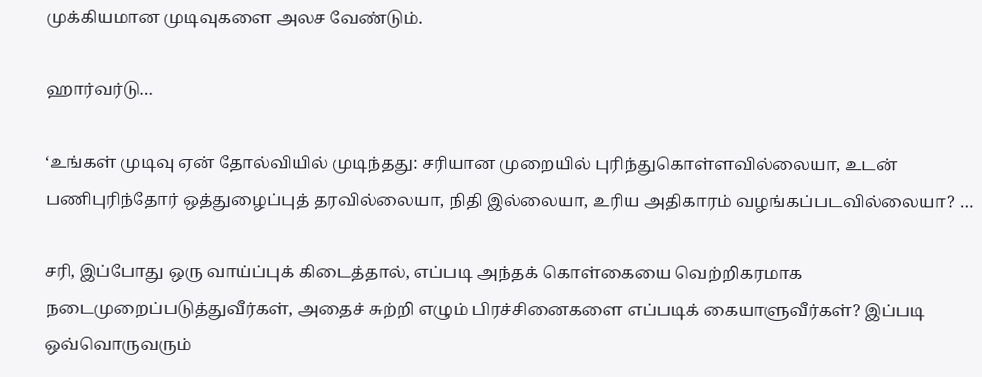முக்கியமான முடிவுகளை அலச வேண்டும்.

ஹார்வர்டு…

‘உங்கள் முடிவு ஏன் தோல்வியில் முடிந்தது: சரியான முறையில் புரிந்துகொள்ளவில்லையா, உடன் பணிபுரிந்தோர் ஒத்துழைப்புத் தரவில்லையா, நிதி இல்லையா, உரிய அதிகாரம் வழங்கப்படவில்லையா? …

சரி, இப்போது ஒரு வாய்ப்புக் கிடைத்தால், எப்படி அந்தக் கொள்கையை வெற்றிகரமாக நடைமுறைப்படுத்துவீர்கள், அதைச் சுற்றி எழும் பிரச்சினைகளை எப்படிக் கையாளுவீர்கள்? இப்படி ஒவ்வொருவரும்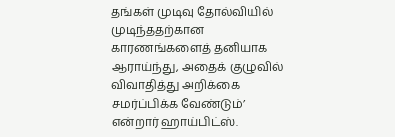தங்கள் முடிவு தோல்வியில் முடிந்ததற்கான காரணங்களைத் தனியாக ஆராய்ந்து, அதைக் குழுவில் விவாதித்து அறிக்கை சமர்ப்பிக்க வேண்டும்’ என்றார் ஹாய்பிட்ஸ்.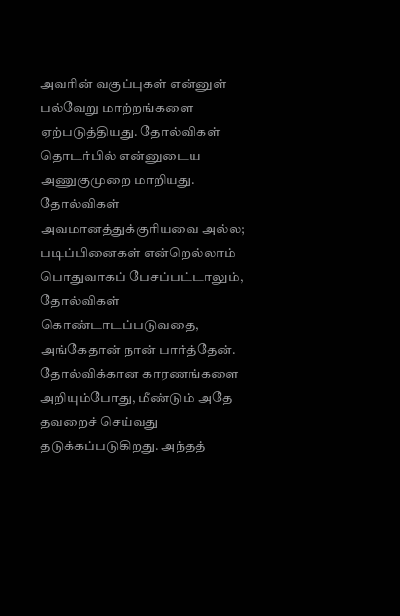அவரின் வகுப்புகள் என்னுள் பல்வேறு மாற்றங்களை ஏற்படுத்தியது. தோல்விகள் தொடர்பில் என்னுடைய அணுகுமுறை மாறியது. தோல்விகள் அவமானத்துக்குரியவை அல்ல; படிப்பினைகள் என்றெல்லாம் பொதுவாகப் பேசப்பட்டாலும், தோல்விகள் கொண்டாடப்படுவதை, அங்கேதான் நான் பார்த்தேன். தோல்விக்கான காரணங்களை அறியும்போது, மீண்டும் அதே தவறைச் செய்வது தடுக்கப்படுகிறது. அந்தத்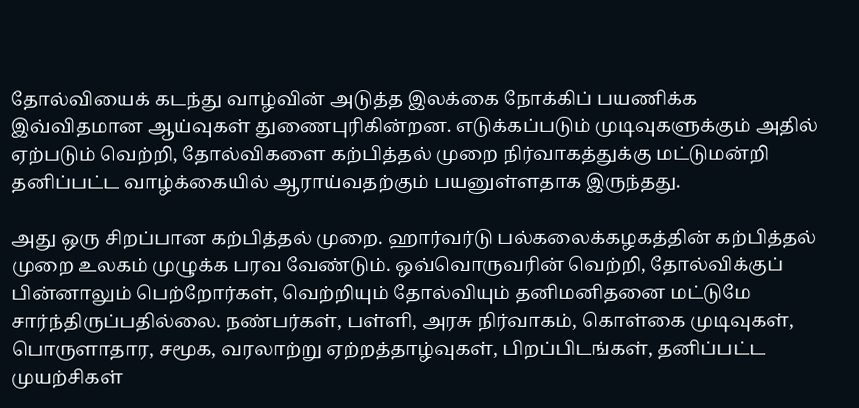தோல்வியைக் கடந்து வாழ்வின் அடுத்த இலக்கை நோக்கிப் பயணிக்க இவ்விதமான ஆய்வுகள் துணைபுரிகின்றன. எடுக்கப்படும் முடிவுகளுக்கும் அதில் ஏற்படும் வெற்றி, தோல்விகளை கற்பித்தல் முறை நிர்வாகத்துக்கு மட்டுமன்றி தனிப்பட்ட வாழ்க்கையில் ஆராய்வதற்கும் பயனுள்ளதாக இருந்தது.

அது ஒரு சிறப்பான கற்பித்தல் முறை. ஹார்வர்டு பல்கலைக்கழகத்தின் கற்பித்தல் முறை உலகம் முழுக்க பரவ வேண்டும். ஒவ்வொருவரின் வெற்றி, தோல்விக்குப் பின்னாலும் பெற்றோர்கள், வெற்றியும் தோல்வியும் தனிமனிதனை மட்டுமே சார்ந்திருப்பதில்லை. நண்பர்கள், பள்ளி, அரசு நிர்வாகம், கொள்கை முடிவுகள், பொருளாதார, சமூக, வரலாற்று ஏற்றத்தாழ்வுகள், பிறப்பிடங்கள், தனிப்பட்ட முயற்சிகள்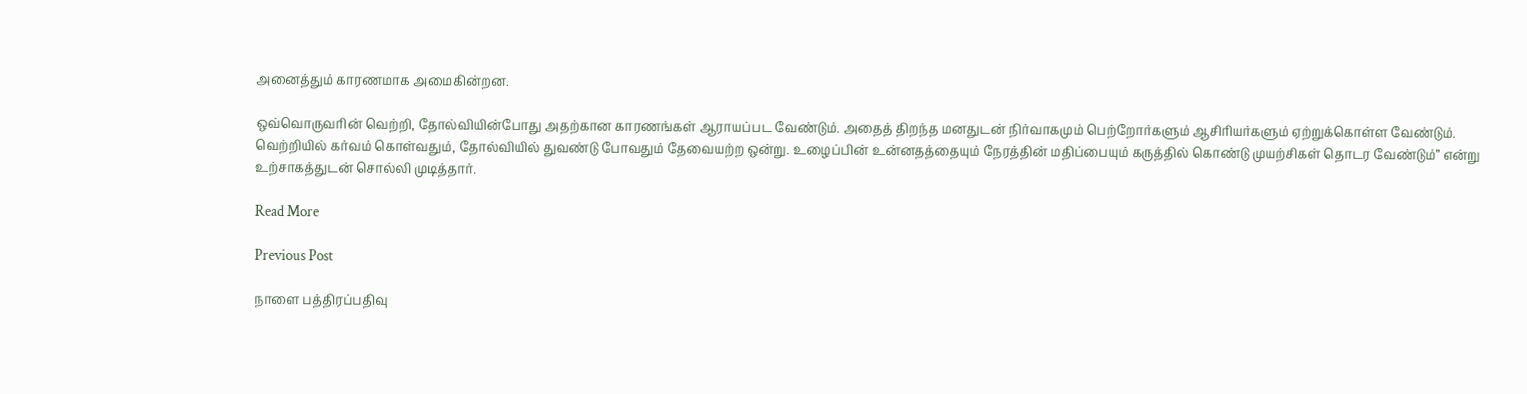அனைத்தும் காரணமாக அமைகின்றன.

ஒவ்வொருவரின் வெற்றி, தோல்வியின்போது அதற்கான காரணங்கள் ஆராயப்பட வேண்டும். அதைத் திறந்த மனதுடன் நிர்வாகமும் பெற்றோர்களும் ஆசிரியர்களும் ஏற்றுக்கொள்ள வேண்டும். வெற்றியில் கர்வம் கொள்வதும், தோல்வியில் துவண்டு போவதும் தேவையற்ற ஒன்று. உழைப்பின் உன்னதத்தையும் நேரத்தின் மதிப்பையும் கருத்தில் கொண்டு முயற்சிகள் தொடர வேண்டும்” என்று உற்சாகத்துடன் சொல்லி முடித்தார்.

Read More

Previous Post

நாளை பத்திரப்பதிவு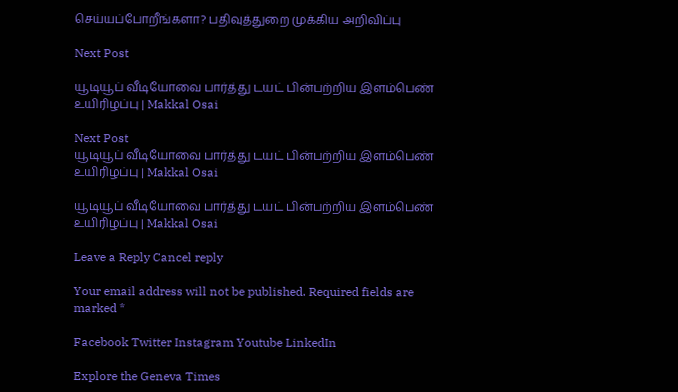செய்யப்போறீங்களா? பதிவுத்துறை முக்கிய அறிவிப்பு

Next Post

யூடியூப் வீடியோவை பார்த்து டயட் பின்பற்றிய இளம்பெண் உயிரிழப்பு | Makkal Osai

Next Post
யூடியூப் வீடியோவை பார்த்து டயட் பின்பற்றிய இளம்பெண் உயிரிழப்பு | Makkal Osai

யூடியூப் வீடியோவை பார்த்து டயட் பின்பற்றிய இளம்பெண் உயிரிழப்பு | Makkal Osai

Leave a Reply Cancel reply

Your email address will not be published. Required fields are marked *

Facebook Twitter Instagram Youtube LinkedIn

Explore the Geneva Times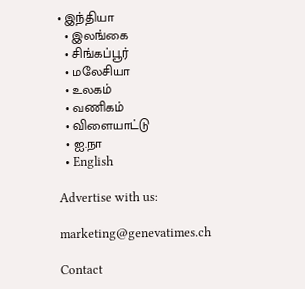• இந்தியா
  • இலங்கை
  • சிங்கப்பூர்
  • மலேசியா
  • உலகம்
  • வணிகம்
  • விளையாட்டு
  • ஐ.நா
  • English

Advertise with us:

marketing@genevatimes.ch

Contact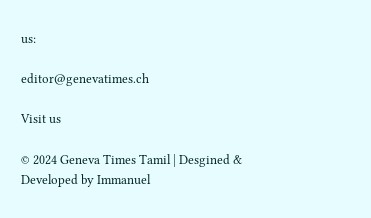us:

editor@genevatimes.ch

Visit us

© 2024 Geneva Times Tamil | Desgined & Developed by Immanuel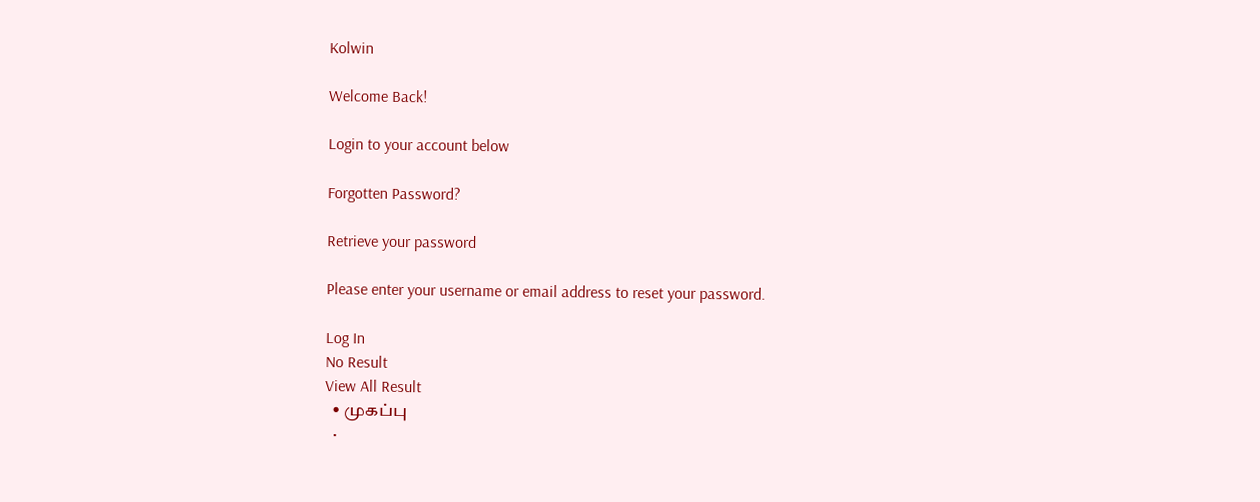Kolwin

Welcome Back!

Login to your account below

Forgotten Password?

Retrieve your password

Please enter your username or email address to reset your password.

Log In
No Result
View All Result
  • முகப்பு
  •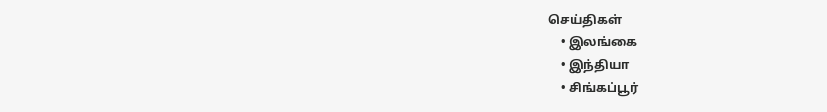செய்திகள்
    • இலங்கை
    • இந்தியா
    • சிங்கப்பூர்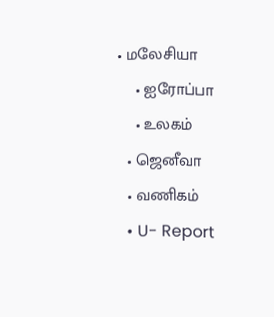• மலேசியா
    • ஐரோப்பா
    • உலகம்
  • ஜெனீவா
  • வணிகம்
  • U- Report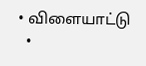• விளையாட்டு
  •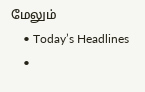மேலும்
    • Today’s Headlines
    •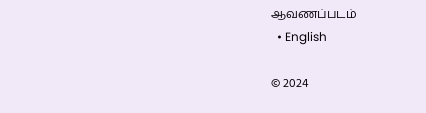ஆவணப்படம்
  • English

© 2024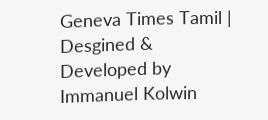Geneva Times Tamil | Desgined & Developed by Immanuel Kolwin